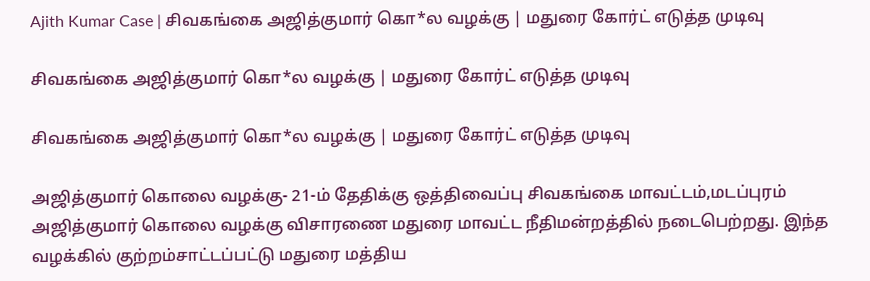Ajith Kumar Case | சிவகங்கை அஜித்குமார் கொ*ல வழக்கு | மதுரை கோர்ட் எடுத்த முடிவு

சிவகங்கை அஜித்குமார் கொ*ல வழக்கு | மதுரை கோர்ட் எடுத்த முடிவு

சிவகங்கை அஜித்குமார் கொ*ல வழக்கு | மதுரை கோர்ட் எடுத்த முடிவு

அஜித்குமார் கொலை வழக்கு- 21-ம் தேதிக்கு ஒத்திவைப்பு சிவகங்கை மாவட்டம்,மடப்புரம் அஜித்குமார் கொலை வழக்கு விசாரணை மதுரை மாவட்ட நீதிமன்றத்தில் நடைபெற்றது. இந்த வழக்கில் குற்றம்சாட்டப்பட்டு மதுரை மத்திய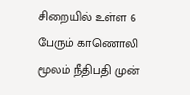சிறையில் உள்ள 6 பேரும் காணொலி மூலம் நீதிபதி முன்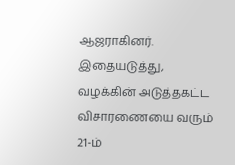ஆஜராகினர். இதையடுத்து, வழக்கின் அடுத்தகட்ட விசாரணையை வரும் 21-ம்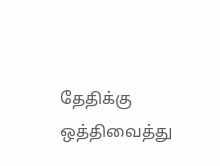தேதிக்கு ஒத்திவைத்து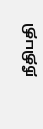நீதிபதி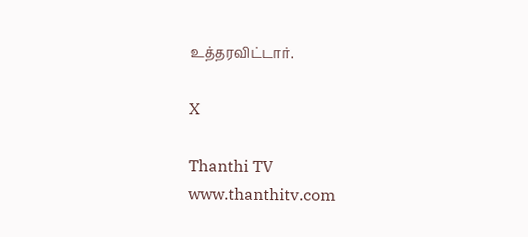உத்தரவிட்டார்.

X

Thanthi TV
www.thanthitv.com